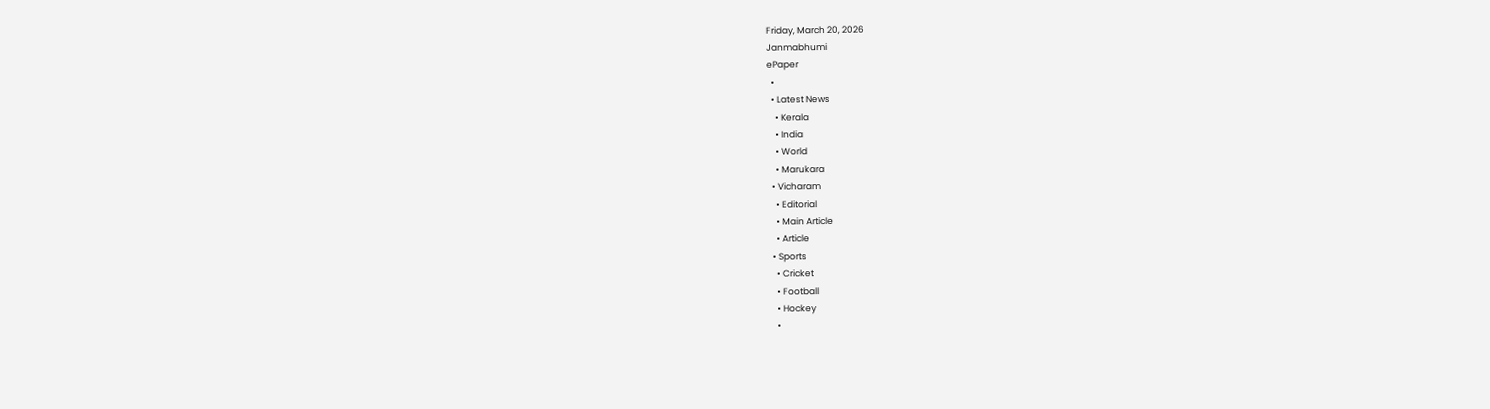Friday, March 20, 2026
Janmabhumi
ePaper
  •
  • Latest News
    • Kerala
    • India
    • World
    • Marukara
  • Vicharam
    • Editorial
    • Main Article
    • Article
  • Sports
    • Cricket
    • Football
    • Hockey
    •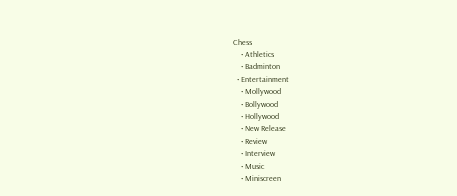Chess
    • Athletics
    • Badminton
  • Entertainment
    • Mollywood
    • Bollywood
    • Hollywood
    • New Release
    • Review
    • Interview
    • Music
    • Miniscreen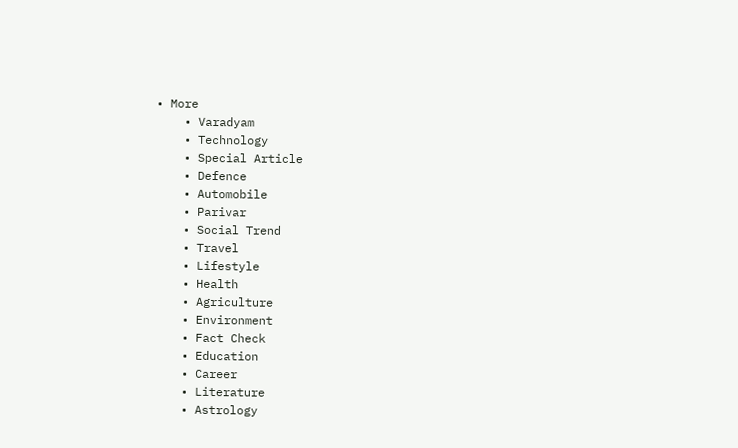• More
    • Varadyam
    • Technology
    • Special Article
    • Defence
    • Automobile
    • Parivar
    • Social Trend
    • Travel
    • Lifestyle
    • Health
    • Agriculture
    • Environment
    • Fact Check
    • Education
    • Career
    • Literature
    • Astrology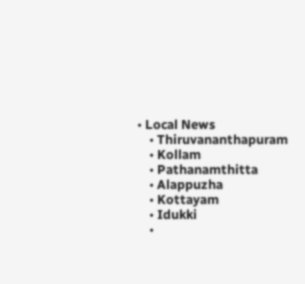• Local News
    • Thiruvananthapuram
    • Kollam
    • Pathanamthitta
    • Alappuzha
    • Kottayam
    • Idukki
    •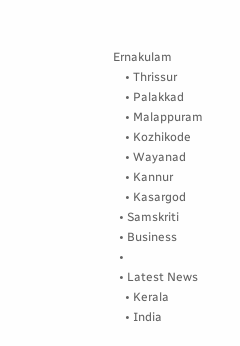Ernakulam
    • Thrissur
    • Palakkad
    • Malappuram
    • Kozhikode
    • Wayanad
    • Kannur
    • Kasargod
  • Samskriti
  • Business
  •
  • Latest News
    • Kerala
    • India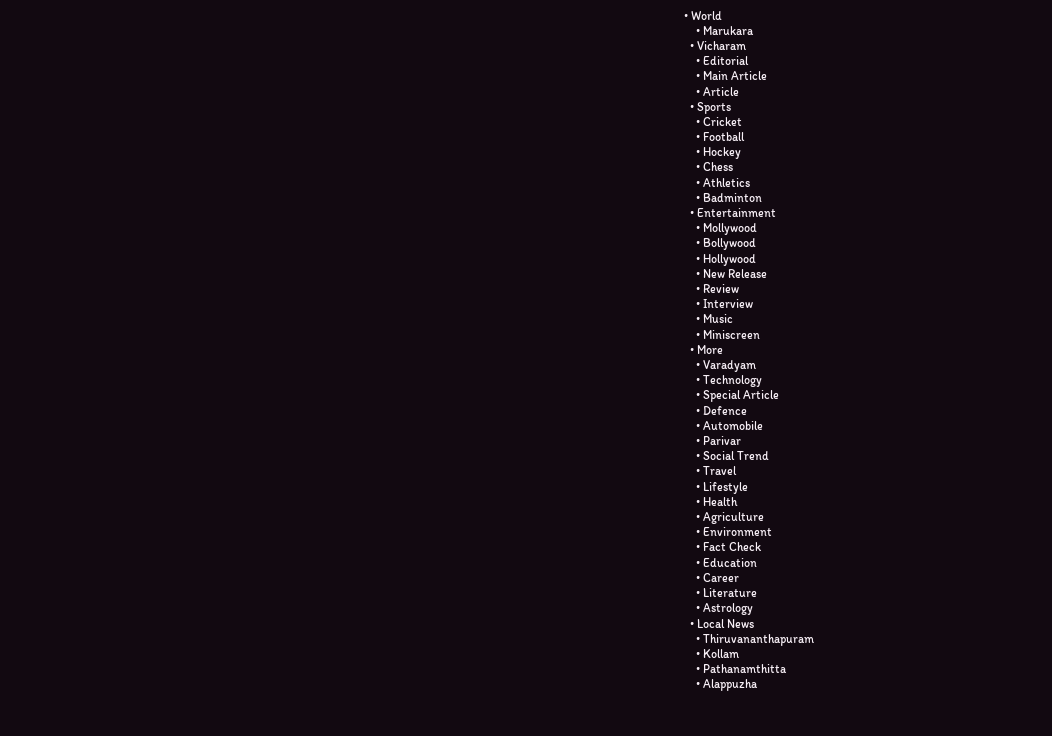• World
    • Marukara
  • Vicharam
    • Editorial
    • Main Article
    • Article
  • Sports
    • Cricket
    • Football
    • Hockey
    • Chess
    • Athletics
    • Badminton
  • Entertainment
    • Mollywood
    • Bollywood
    • Hollywood
    • New Release
    • Review
    • Interview
    • Music
    • Miniscreen
  • More
    • Varadyam
    • Technology
    • Special Article
    • Defence
    • Automobile
    • Parivar
    • Social Trend
    • Travel
    • Lifestyle
    • Health
    • Agriculture
    • Environment
    • Fact Check
    • Education
    • Career
    • Literature
    • Astrology
  • Local News
    • Thiruvananthapuram
    • Kollam
    • Pathanamthitta
    • Alappuzha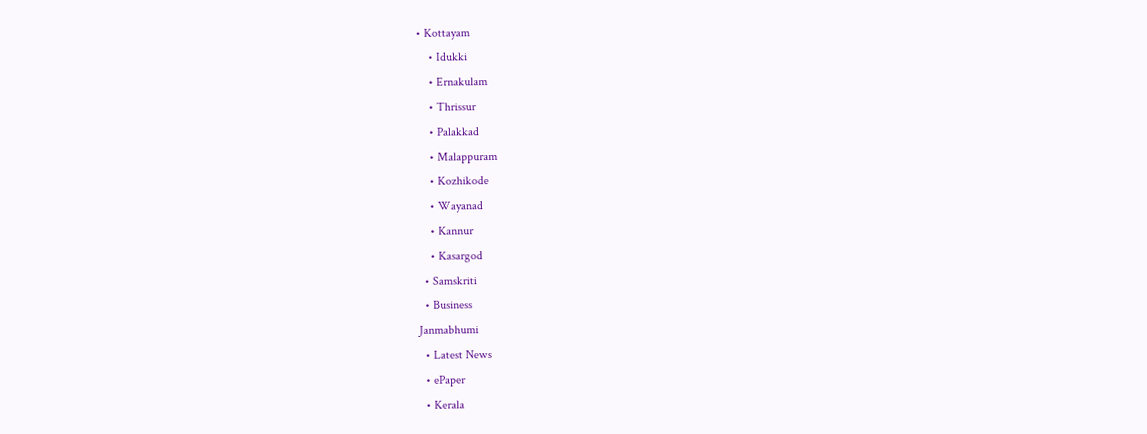• Kottayam
    • Idukki
    • Ernakulam
    • Thrissur
    • Palakkad
    • Malappuram
    • Kozhikode
    • Wayanad
    • Kannur
    • Kasargod
  • Samskriti
  • Business
Janmabhumi
  • Latest News
  • ePaper
  • Kerala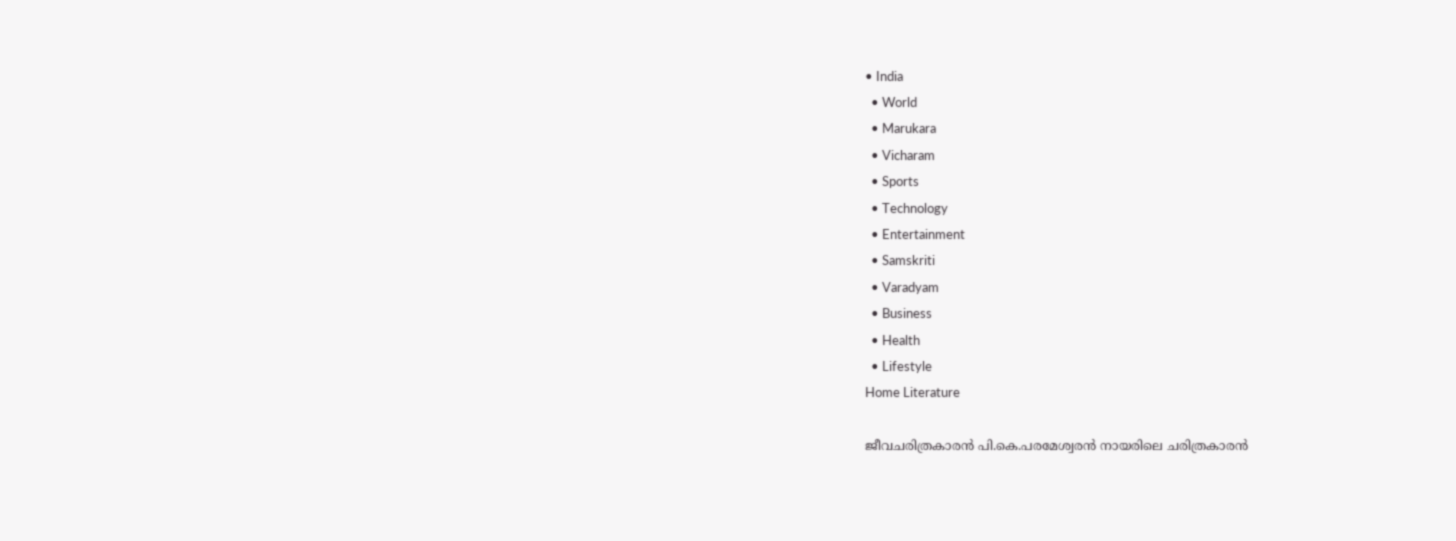• India
  • World
  • Marukara
  • Vicharam
  • Sports
  • Technology
  • Entertainment
  • Samskriti
  • Varadyam
  • Business
  • Health
  • Lifestyle
Home Literature

ജീവചരിത്രകാരന്‍ പി.കെ.പരമേശ്വരന്‍ നായരിലെ ചരിത്രകാരന്‍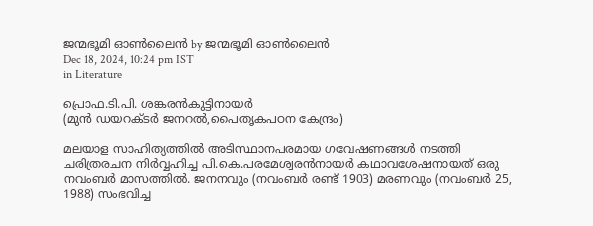ജന്മഭൂമി ഓണ്‍ലൈന്‍ by ജന്മഭൂമി ഓണ്‍ലൈന്‍
Dec 18, 2024, 10:24 pm IST
in Literature

പ്രൊഫ.ടി.പി. ശങ്കരന്‍കുട്ടിനായര്‍
(മുന്‍ ഡയറക്ടര്‍ ജനറല്‍,പൈതൃകപഠന കേന്ദ്രം)

മലയാള സാഹിത്യത്തില്‍ അടിസ്ഥാനപരമായ ഗവേഷണങ്ങള്‍ നടത്തി ചരിത്രരചന നിര്‍വ്വഹിച്ച പി.കെ.പരമേശ്വരന്‍നായര്‍ കഥാവശേഷനായത് ഒരു നവംബര്‍ മാസത്തില്‍. ജനനവും (നവംബര്‍ രണ്ട് 1903) മരണവും (നവംബര്‍ 25, 1988) സംഭവിച്ച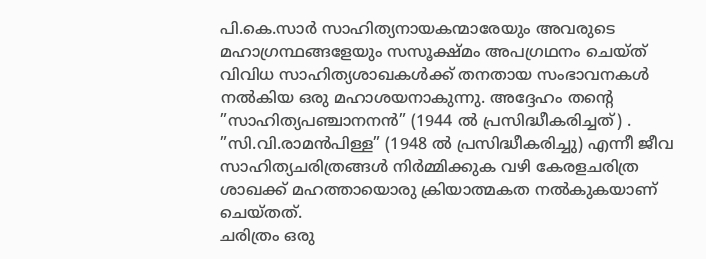പി.കെ.സാര്‍ സാഹിത്യനായകന്മാരേയും അവരുടെ മഹാഗ്രന്ഥങ്ങളേയും സസൂക്ഷ്മം അപഗ്രഥനം ചെയ്ത് വിവിധ സാഹിത്യശാഖകള്‍ക്ക് തനതായ സംഭാവനകള്‍ നല്‍കിയ ഒരു മഹാശയനാകുന്നു. അദ്ദേഹം തന്റെ ”സാഹിത്യപഞ്ചാനനന്‍” (1944 ല്‍ പ്രസിദ്ധീകരിച്ചത്) . ”സി.വി.രാമന്‍പിള്ള” (1948 ല്‍ പ്രസിദ്ധീകരിച്ചു) എന്നീ ജീവ സാഹിത്യചരിത്രങ്ങള്‍ നിര്‍മ്മിക്കുക വഴി കേരളചരിത്ര ശാഖക്ക് മഹത്തായൊരു ക്രിയാത്മകത നല്‍കുകയാണ് ചെയ്തത്.
ചരിത്രം ഒരു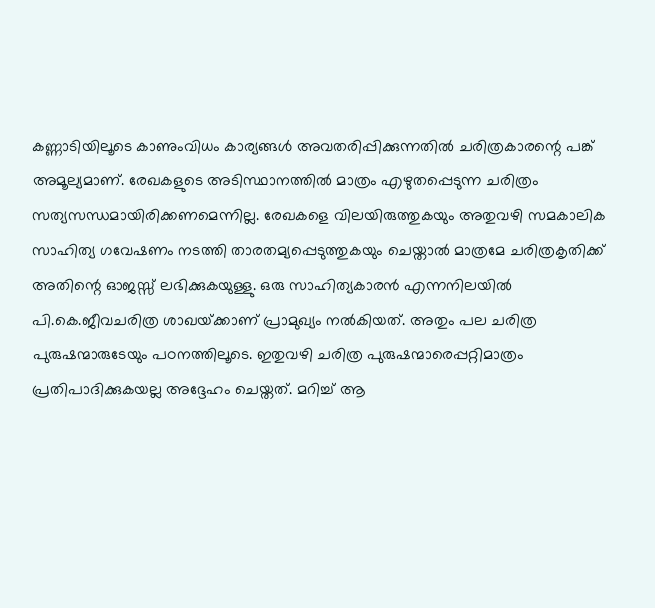കണ്ണാടിയിലൂടെ കാണുംവിധം കാര്യങ്ങള്‍ അവതരിപ്പിക്കുന്നതില്‍ ചരിത്രകാരന്റെ പങ്ക് അമൂല്യമാണ്. രേഖകളുടെ അടിസ്ഥാനത്തില്‍ മാത്രം എഴുതപ്പെടുന്ന ചരിത്രം സത്യസന്ധമായിരിക്കണമെന്നില്ല. രേഖകളെ വിലയിരുത്തുകയും അതുവഴി സമകാലിക സാഹിത്യ ഗവേഷണം നടത്തി താരതമ്യപ്പെടുത്തുകയും ചെയ്താല്‍ മാത്രമേ ചരിത്രകൃതിക്ക് അതിന്റെ ഓജസ്സ് ലഭിക്കുകയുള്ളു. ഒരു സാഹിത്യകാരന്‍ എന്നനിലയില്‍ പി.കെ.ജീവചരിത്ര ശാഖയ്‌ക്കാണ് പ്രാമുഖ്യം നല്‍കിയത്. അതും പല ചരിത്ര പുരുഷന്മാരുടേയും പഠനത്തിലൂടെ. ഇതുവഴി ചരിത്ര പുരുഷന്മാരെപ്പറ്റിമാത്രം പ്രതിപാദിക്കുകയല്ല അദ്ദേഹം ചെയ്തത്. മറിച്ച് ആ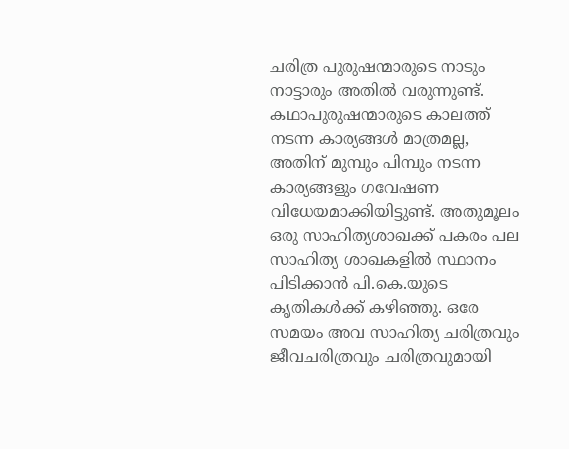ചരിത്ര പുരുഷന്മാരുടെ നാടും നാട്ടാരും അതില്‍ വരുന്നുണ്ട്. കഥാപുരുഷന്മാരുടെ കാലത്ത് നടന്ന കാര്യങ്ങള്‍ മാത്രമല്ല, അതിന് മുമ്പും പിമ്പും നടന്ന കാര്യങ്ങളും ഗവേഷണ വിധേയമാക്കിയിട്ടുണ്ട്. അതുമൂലം ഒരു സാഹിത്യശാഖക്ക് പകരം പല സാഹിത്യ ശാഖകളില്‍ സ്ഥാനം പിടിക്കാന്‍ പി.കെ.യുടെ കൃതികള്‍ക്ക് കഴിഞ്ഞു. ഒരേ സമയം അവ സാഹിത്യ ചരിത്രവും ജീവചരിത്രവും ചരിത്രവുമായി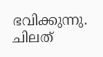ഭവിക്കുന്നു. ചിലത്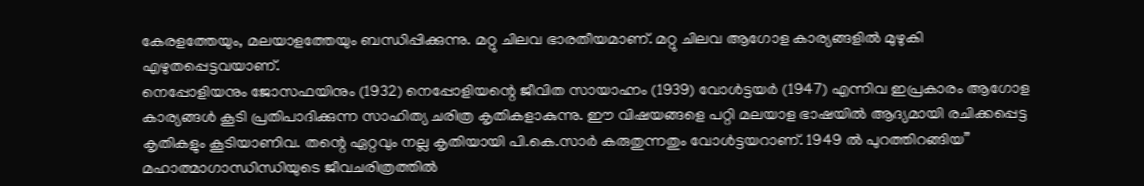കേരളത്തേയും, മലയാളത്തേയും ബന്ധിപ്പിക്കുന്നു. മറ്റു ചിലവ ഭാരതീയമാണ്. മറ്റു ചിലവ ആഗോള കാര്യങ്ങളില്‍ മുഴുകി എഴുതപ്പെട്ടവയാണ്.
നെപ്പോളിയനും ജോസഫയിനും (1932) നെപ്പോളിയന്റെ ജീവിത സായാഹ്നം (1939) വോള്‍ട്ടയര്‍ (1947) എന്നിവ ഇപ്രകാരം ആഗോള കാര്യങ്ങള്‍ കൂടി പ്രതിപാദിക്കുന്ന സാഹിത്യ ചരിത്ര കൃതികളാകുന്നു. ഈ വിഷയങ്ങളെ പറ്റി മലയാള ഭാഷയില്‍ ആദ്യമായി രചിക്കപ്പെട്ട കൃതികളും കൂടിയാണിവ. തന്റെ ഏറ്റവും നല്ല കൃതിയായി പി.കെ.സാര്‍ കരുതുന്നതും വോള്‍ട്ടയറാണ്. 1949 ല്‍ പുറത്തിറങ്ങിയ” മഹാത്മാഗാന്ധിന്ധിയുടെ ജീവചരിത്രത്തില്‍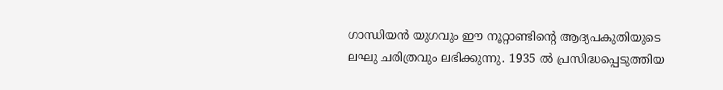ഗാന്ധിയന്‍ യുഗവും ഈ നൂറ്റാണ്ടിന്റെ ആദ്യപകുതിയുടെ ലഘു ചരിത്രവും ലഭിക്കുന്നു. 1935 ല്‍ പ്രസിദ്ധപ്പെടുത്തിയ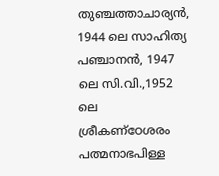തുഞ്ചത്താചാര്യന്‍, 1944 ലെ സാഹിത്യ പഞ്ചാനന്‍, 1947 ലെ സി.വി.,1952 ലെ ശ്രീകണ്‌ഠേശരം പത്മനാഭപിള്ള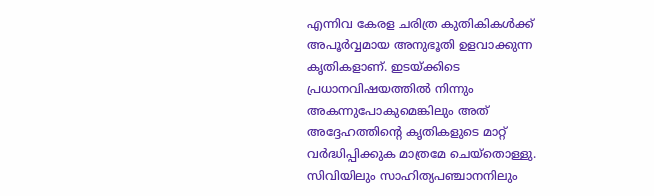എന്നിവ കേരള ചരിത്ര കുതികികള്‍ക്ക് അപൂര്‍വ്വമായ അനുഭൂതി ഉളവാക്കുന്ന കൃതികളാണ്. ഇടയ്‌ക്കിടെ പ്രധാനവിഷയത്തില്‍ നിന്നും അകന്നുപോകുമെങ്കിലും അത് അദ്ദേഹത്തിന്റെ കൃതികളുടെ മാറ്റ് വര്‍ദ്ധിപ്പിക്കുക മാത്രമേ ചെയ്‌തൊള്ളു. സിവിയിലും സാഹിത്യപഞ്ചാനനിലും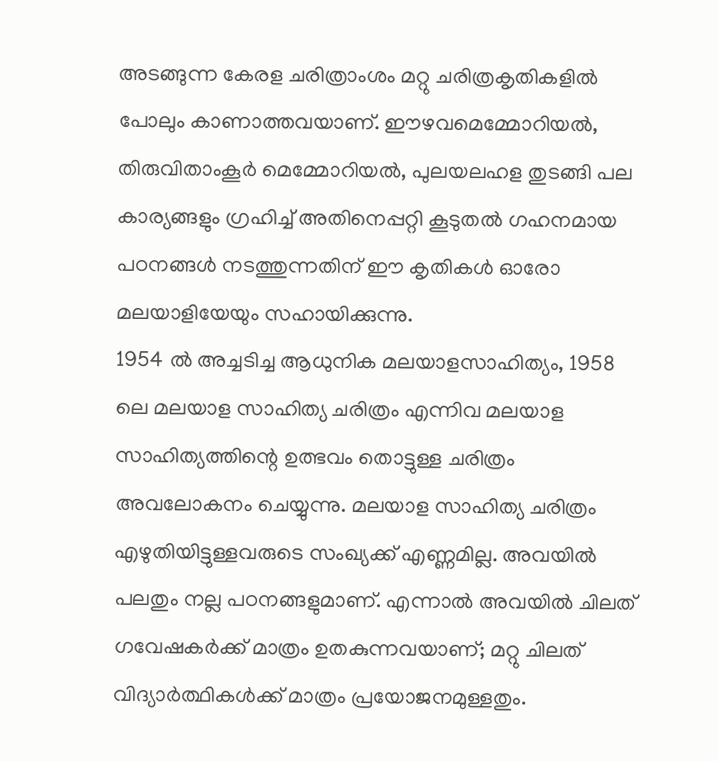അടങ്ങുന്ന കേരള ചരിത്രാംശം മറ്റു ചരിത്രകൃതികളില്‍ പോലും കാണാത്തവയാണ്. ഈഴവമെമ്മോറിയല്‍, തിരുവിതാംകൂര്‍ മെമ്മോറിയല്‍, പുലയലഹള തുടങ്ങി പല കാര്യങ്ങളും ഗ്രഹിച്ച് അതിനെപ്പറ്റി കൂടുതല്‍ ഗഹനമായ പഠനങ്ങള്‍ നടത്തുന്നതിന് ഈ കൃതികള്‍ ഓരോ മലയാളിയേയും സഹായിക്കുന്നു.
1954 ല്‍ അച്ചടിച്ച ആധുനിക മലയാളസാഹിത്യം, 1958 ലെ മലയാള സാഹിത്യ ചരിത്രം എന്നിവ മലയാള സാഹിത്യത്തിന്റെ ഉത്ഭവം തൊട്ടുള്ള ചരിത്രം അവലോകനം ചെയ്യുന്നു. മലയാള സാഹിത്യ ചരിത്രം എഴുതിയിട്ടുള്ളവരുടെ സംഖ്യക്ക് എണ്ണമില്ല. അവയില്‍ പലതും നല്ല പഠനങ്ങളുമാണ്. എന്നാല്‍ അവയില്‍ ചിലത് ഗവേഷകര്‍ക്ക് മാത്രം ഉതകുന്നവയാണ്; മറ്റു ചിലത് വിദ്യാര്‍ത്ഥികള്‍ക്ക് മാത്രം പ്രയോജനമുള്ളതും.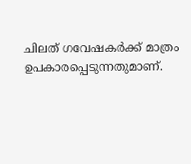ചിലത് ഗവേഷകര്‍ക്ക് മാത്രം ഉപകാരപ്പെടുന്നതുമാണ്.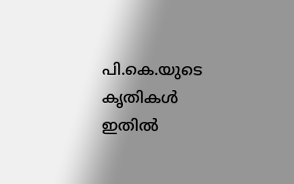പി.കെ.യുടെ കൃതികള്‍ ഇതില്‍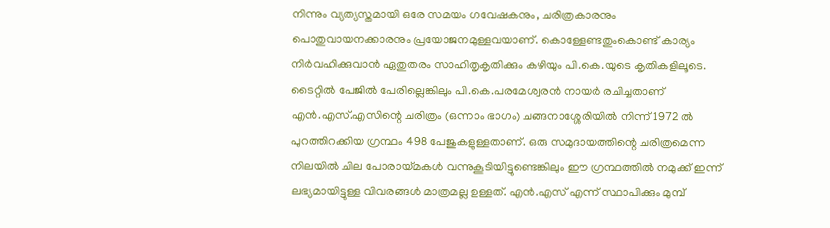നിന്നും വ്യത്യസ്തമായി ഒരേ സമയം ഗവേഷകനും, ചരിത്രകാരനും പൊതുവായനക്കാരനും പ്രയോജനമുള്ളവയാണ്. കൊള്ളേണ്ടതുംകൊണ്ട് കാര്യം നിര്‍വഹിക്കുവാന്‍ ഏതുതരം സാഹിതൃകൃതിക്കും കഴിയും പി.കെ.യുടെ കൃതികളിലൂടെ.
ടൈറ്റില്‍ പേജില്‍ പേരില്ലെങ്കിലും പി.കെ.പരമേശ്വരന്‍ നായര്‍ രചിച്ചതാണ് എന്‍.എസ്.എസിന്റെ ചരിത്രം (ഒന്നാം ഭാഗം) ചങ്ങനാശ്ശേരിയില്‍ നിന്ന് 1972 ല്‍ പുറത്തിറക്കിയ ഗ്രന്ഥം 498 പേജുകളുള്ളതാണ്. ഒരു സമുദായത്തിന്റെ ചരിത്രമെന്ന നിലയില്‍ ചില പോരായ്‌മകള്‍ വന്നുകൂടിയിട്ടുണ്ടെങ്കിലും ഈ ഗ്രന്ഥത്തില്‍ നമുക്ക് ഇന്ന് ലഭ്യമായിട്ടുള്ള വിവരങ്ങള്‍ മാത്രമല്ല ഉള്ളത്. എന്‍.എസ് എന്ന് സ്ഥാപിക്കും മുമ്പ്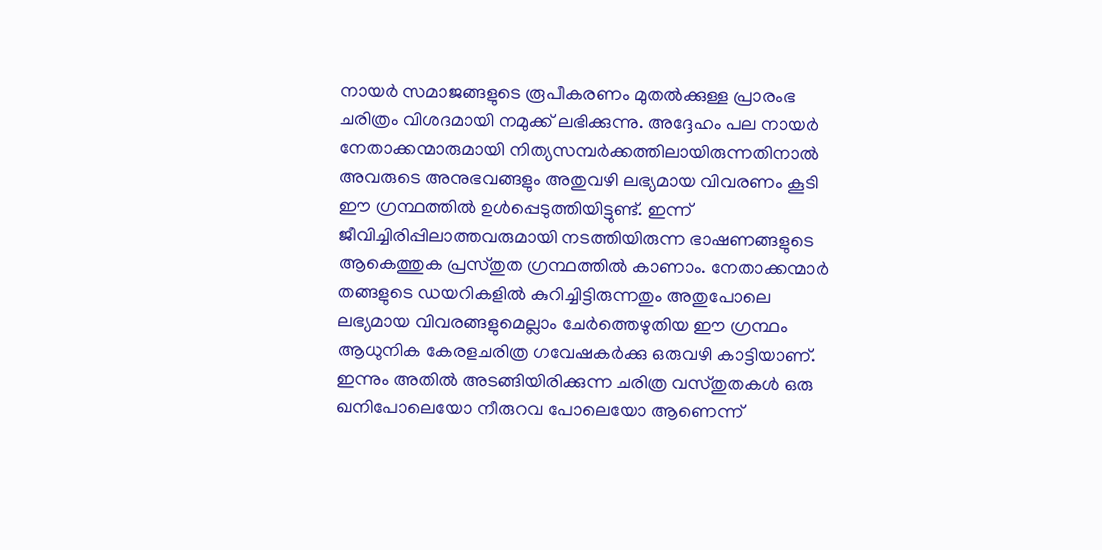നായര്‍ സമാജങ്ങളുടെ രൂപീകരണം മുതല്‍ക്കുള്ള പ്രാരംഭ ചരിത്രം വിശദമായി നമുക്ക് ലഭിക്കുന്നു. അദ്ദേഹം പല നായര്‍ നേതാക്കന്മാരുമായി നിത്യസമ്പര്‍ക്കത്തിലായിരുന്നതിനാല്‍ അവരുടെ അനുഭവങ്ങളും അതുവഴി ലഭ്യമായ വിവരണം കൂടി ഈ ഗ്രന്ഥത്തില്‍ ഉള്‍പ്പെടുത്തിയിട്ടുണ്ട്. ഇന്ന് ജീവിച്ചിരിപ്പിലാത്തവരുമായി നടത്തിയിരുന്ന ഭാഷണങ്ങളുടെ ആകെത്തുക പ്രസ്തുത ഗ്രന്ഥത്തില്‍ കാണാം. നേതാക്കന്മാര്‍ തങ്ങളുടെ ഡയറികളില്‍ കുറിച്ചിട്ടിരുന്നതും അതുപോലെ ലഭ്യമായ വിവരങ്ങളുമെല്ലാം ചേര്‍ത്തെഴുതിയ ഈ ഗ്രന്ഥം ആധുനിക കേരളചരിത്ര ഗവേഷകര്‍ക്കു ഒരുവഴി കാട്ടിയാണ്. ഇന്നും അതില്‍ അടങ്ങിയിരിക്കുന്ന ചരിത്ര വസ്തുതകള്‍ ഒരു ഖനിപോലെയോ നീരുറവ പോലെയോ ആണെന്ന്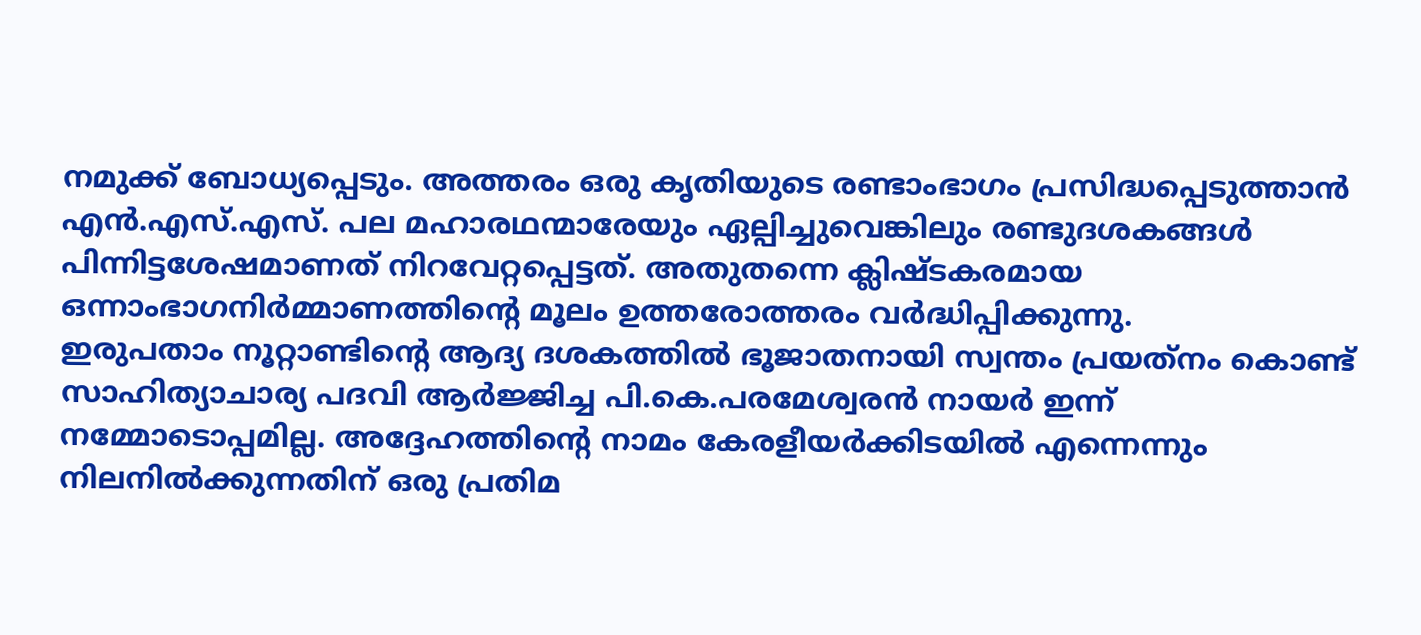നമുക്ക് ബോധ്യപ്പെടും. അത്തരം ഒരു കൃതിയുടെ രണ്ടാംഭാഗം പ്രസിദ്ധപ്പെടുത്താന്‍ എന്‍.എസ്.എസ്. പല മഹാരഥന്മാരേയും ഏല്പിച്ചുവെങ്കിലും രണ്ടുദശകങ്ങള്‍ പിന്നിട്ടശേഷമാണത് നിറവേറ്റപ്പെട്ടത്. അതുതന്നെ ക്ലിഷ്ടകരമായ ഒന്നാംഭാഗനിര്‍മ്മാണത്തിന്റെ മൂലം ഉത്തരോത്തരം വര്‍ദ്ധിപ്പിക്കുന്നു.
ഇരുപതാം നൂറ്റാണ്ടിന്റെ ആദ്യ ദശകത്തില്‍ ഭൂജാതനായി സ്വന്തം പ്രയത്‌നം കൊണ്ട് സാഹിത്യാചാര്യ പദവി ആര്‍ജ്ജിച്ച പി.കെ.പരമേശ്വരന്‍ നായര്‍ ഇന്ന് നമ്മോടൊപ്പമില്ല. അദ്ദേഹത്തിന്റെ നാമം കേരളീയര്‍ക്കിടയില്‍ എന്നെന്നും നിലനില്‍ക്കുന്നതിന് ഒരു പ്രതിമ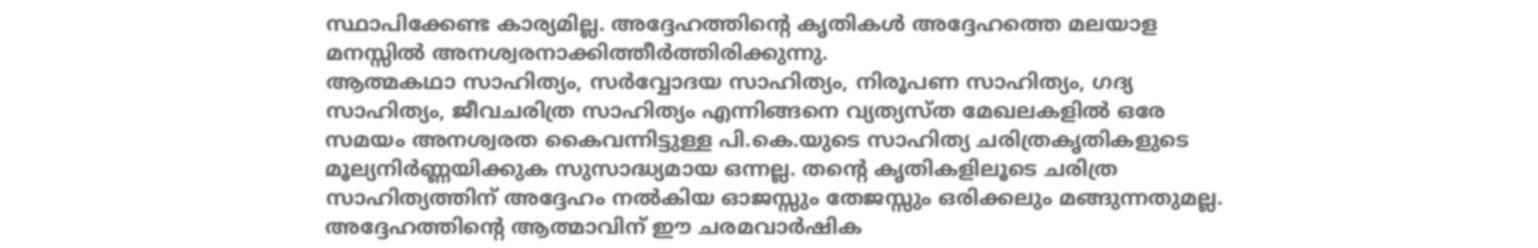സ്ഥാപിക്കേണ്ട കാര്യമില്ല. അദ്ദേഹത്തിന്റെ കൃതികള്‍ അദ്ദേഹത്തെ മലയാള മനസ്സില്‍ അനശ്വരനാക്കിത്തീര്‍ത്തിരിക്കുന്നു.
ആത്മകഥാ സാഹിത്യം, സര്‍വ്വോദയ സാഹിത്യം, നിരൂപണ സാഹിത്യം, ഗദ്യ സാഹിത്യം, ജീവചരിത്ര സാഹിത്യം എന്നിങ്ങനെ വ്യത്യസ്ത മേഖലകളില്‍ ഒരേ സമയം അനശ്വരത കൈവന്നിട്ടുള്ള പി.കെ.യുടെ സാഹിത്യ ചരിത്രകൃതികളുടെ മൂല്യനിര്‍ണ്ണയിക്കുക സുസാദ്ധ്യമായ ഒന്നല്ല. തന്റെ കൃതികളിലൂടെ ചരിത്ര സാഹിത്യത്തിന് അദ്ദേഹം നല്‍കിയ ഓജസ്സും തേജസ്സും ഒരിക്കലും മങ്ങുന്നതുമല്ല. അദ്ദേഹത്തിന്റെ ആത്മാവിന് ഈ ചരമവാര്‍ഷിക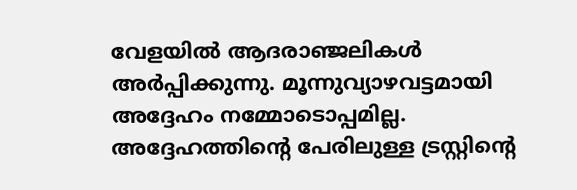വേളയില്‍ ആദരാഞ്ജലികള്‍ അര്‍പ്പിക്കുന്നു. മൂന്നുവ്യാഴവട്ടമായി അദ്ദേഹം നമ്മോടൊപ്പമില്ല. അദ്ദേഹത്തിന്റെ പേരിലുള്ള ട്രസ്റ്റിന്റെ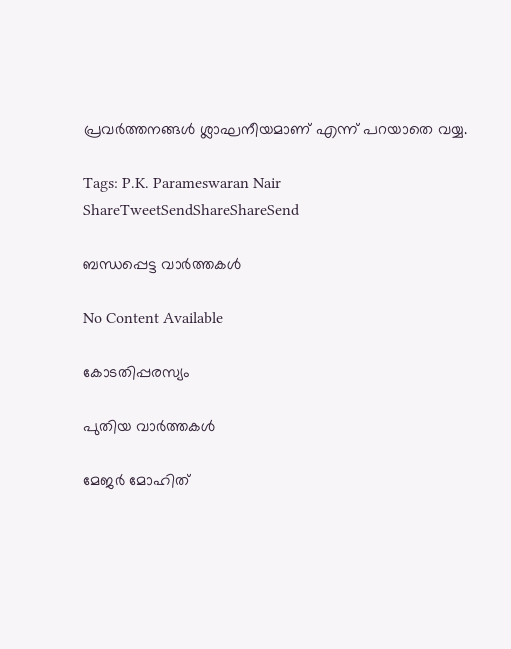പ്രവര്‍ത്തനങ്ങള്‍ ശ്ലാഘനീയമാണ് എന്ന് പറയാതെ വയ്യ.

Tags: P.K. Parameswaran Nair
ShareTweetSendShareShareSend

ബന്ധപ്പെട്ട വാര്‍ത്തകള്‍

No Content Available

കോടതിപ്പരസ്യം

പുതിയ വാര്‍ത്തകള്‍

മേജര്‍ മോഹിത്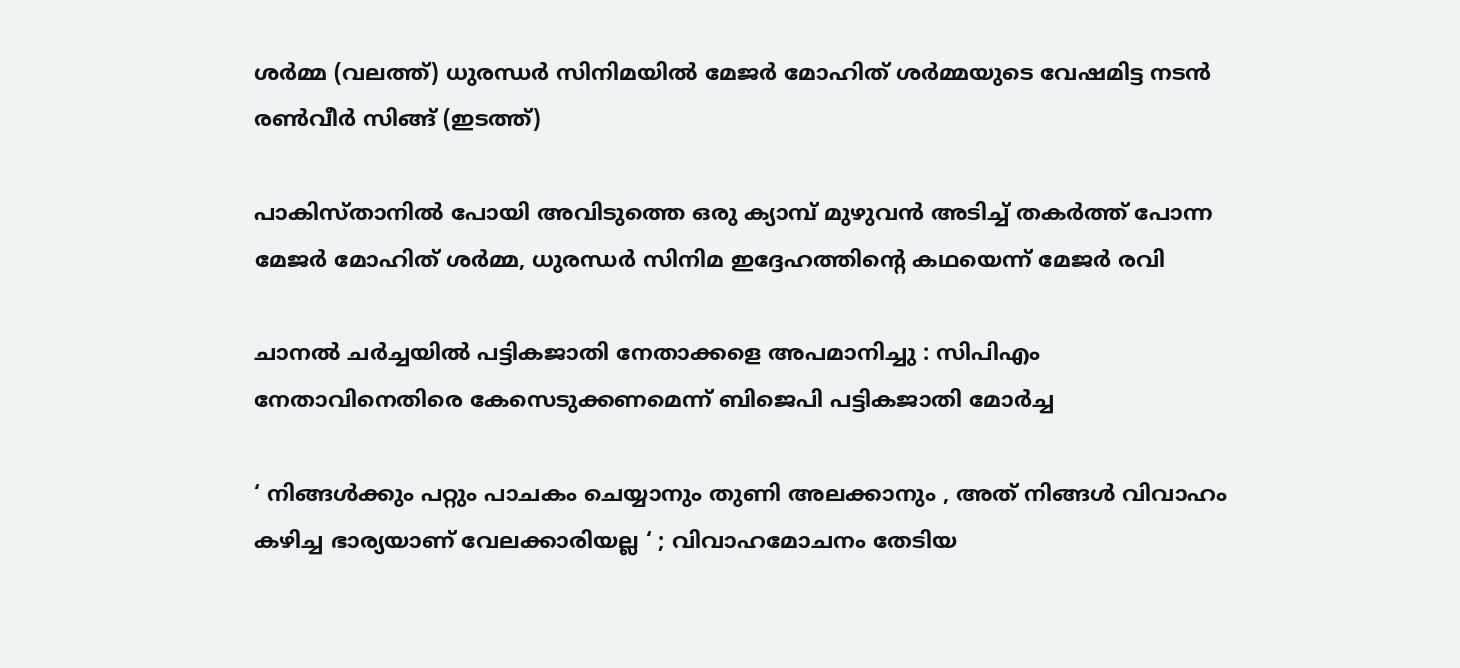ശര്‍മ്മ (വലത്ത്) ധുരന്ധര്‍ സിനിമയില്‍ മേജര്‍ മോഹിത് ശര്‍മ്മയുടെ വേഷമിട്ട നടന്‍ രണ്‍വീര്‍ സിങ്ങ് (ഇടത്ത്)

പാകിസ്താനില്‍ പോയി അവിടുത്തെ ഒരു ക്യാമ്പ് മുഴുവന്‍ അടിച്ച് തകര്‍ത്ത് പോന്ന മേജര്‍ മോഹിത് ശര്‍മ്മ, ധുരന്ധര്‍ സിനിമ ഇദ്ദേഹത്തിന്റെ കഥയെന്ന് മേജര്‍ രവി

ചാനല്‍ ചര്‍ച്ചയില്‍ പട്ടികജാതി നേതാക്കളെ അപമാനിച്ചു : സിപിഎം നേതാവിനെതിരെ കേസെടുക്കണമെന്ന് ബിജെപി പട്ടികജാതി മോര്‍ച്ച

‘ നിങ്ങൾക്കും പറ്റും പാചകം ചെയ്യാനും തുണി അലക്കാനും , അത് നിങ്ങൾ വിവാഹം കഴിച്ച ഭാര്യയാണ് വേലക്കാരിയല്ല ‘ ; വിവാഹമോചനം തേടിയ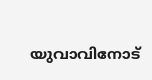യുവാവിനോട്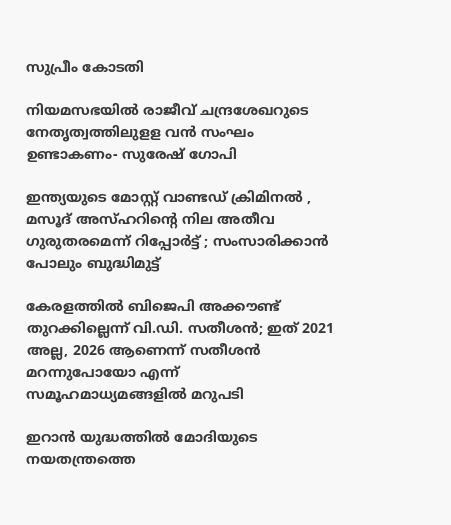സുപ്രീം കോടതി

നിയമസഭയില്‍ രാജീവ് ചന്ദ്രശേഖറുടെ നേതൃത്വത്തിലുളള വന്‍ സംഘം ഉണ്ടാകണം- സുരേഷ് ഗോപി

ഇന്ത്യയുടെ മോസ്റ്റ് വാണ്ടഡ് ക്രിമിനൽ , മസൂദ് അസ്ഹറിന്റെ നില അതീവ ഗുരുതരമെന്ന് റിപ്പോർട്ട് ; സംസാരിക്കാൻ പോലും ബുദ്ധിമുട്ട്

കേരളത്തില്‍ ബിജെപി അക്കൗണ്ട് തുറക്കില്ലെന്ന് വി.ഡി. സതീശന്‍; ഇത് 2021 അല്ല, 2026 ആണെന്ന് സതീശന്‍ മറന്നുപോയോ എന്ന് സമൂഹമാധ്യമങ്ങളില്‍ മറുപടി

ഇറാന്‍ യുദ്ധത്തില്‍ മോദിയുടെ നയതന്ത്രത്തെ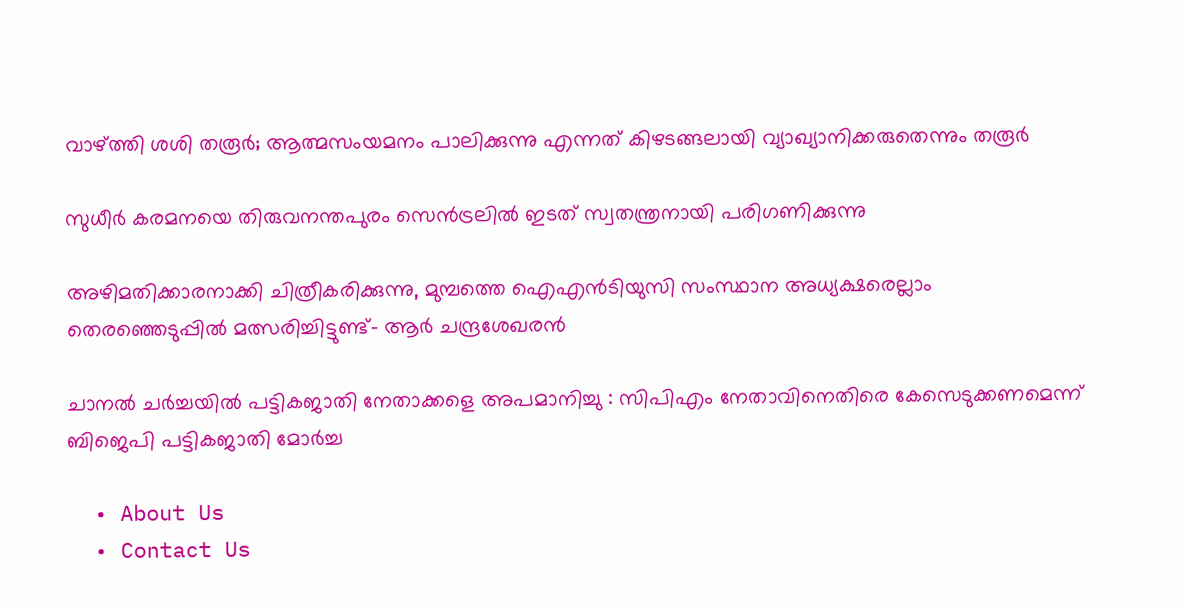വാഴ്‌ത്തി ശശി തരൂര്‍; ആത്മസംയമനം പാലിക്കുന്നു എന്നത് കിഴടങ്ങലായി വ്യാഖ്യാനിക്കരുതെന്നും തരൂര്‍

സുധീര്‍ കരമനയെ തിരുവനന്തപുരം സെന്‍ട്രലില്‍ ഇടത് സ്വതന്ത്രനായി പരിഗണിക്കുന്നു

അഴിമതിക്കാരനാക്കി ചിത്രീകരിക്കുന്നു, മുമ്പത്തെ ഐഎന്‍ടിയുസി സംസ്ഥാന അധ്യക്ഷരെല്ലാം തെരഞ്ഞെടുപ്പില്‍ മത്സരിച്ചിട്ടുണ്ട്- ആര്‍ ചന്ദ്രശേഖരന്‍

ചാനൽ ചർച്ചയിൽ പട്ടികജാതി നേതാക്കളെ അപമാനിച്ചു : സിപിഎം നേതാവിനെതിരെ കേസെടുക്കണമെന്ന് ബിജെപി പട്ടികജാതി മോർച്ച

  • About Us
  • Contact Us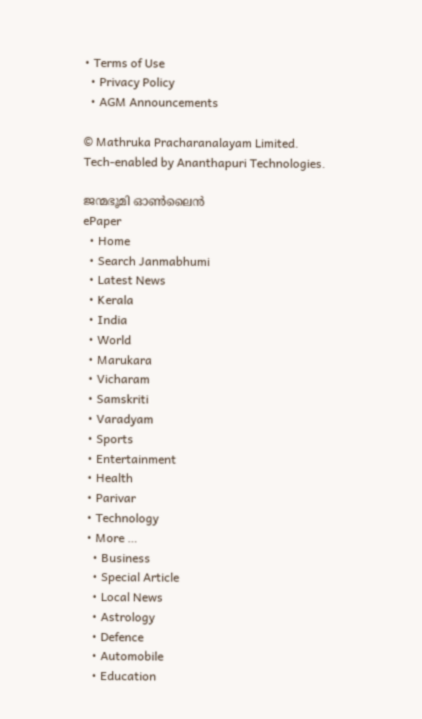• Terms of Use
  • Privacy Policy
  • AGM Announcements

© Mathruka Pracharanalayam Limited.
Tech-enabled by Ananthapuri Technologies.

ജന്മഭൂമി ഓണ്‍ലൈന്‍
ePaper
  • Home
  • Search Janmabhumi
  • Latest News
  • Kerala
  • India
  • World
  • Marukara
  • Vicharam
  • Samskriti
  • Varadyam
  • Sports
  • Entertainment
  • Health
  • Parivar
  • Technology
  • More …
    • Business
    • Special Article
    • Local News
    • Astrology
    • Defence
    • Automobile
    • Education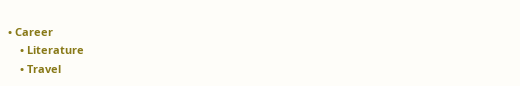• Career
    • Literature
    • Travel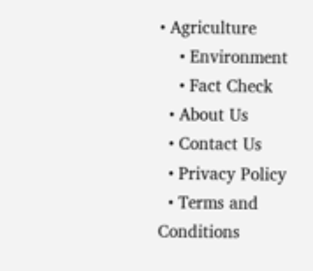• Agriculture
    • Environment
    • Fact Check
  • About Us
  • Contact Us
  • Privacy Policy
  • Terms and Conditions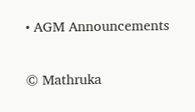• AGM Announcements

© Mathruka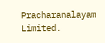Pracharanalayam Limited.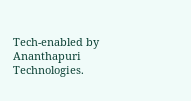Tech-enabled by Ananthapuri Technologies.